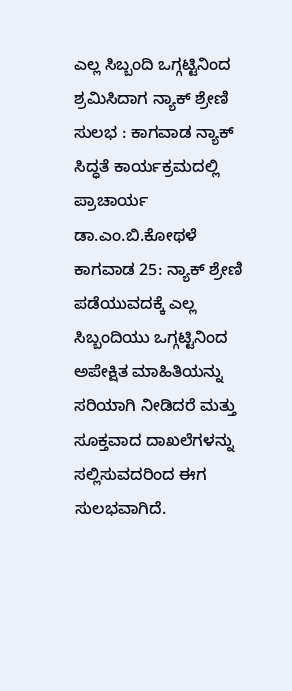ಎಲ್ಲ ಸಿಬ್ಬಂದಿ ಒಗ್ಗಟ್ಟಿನಿಂದ ಶ್ರಮಿಸಿದಾಗ ನ್ಯಾಕ್ ಶ್ರೇಣಿ ಸುಲಭ : ಕಾಗವಾಡ ನ್ಯಾಕ್ ಸಿದ್ಧತೆ ಕಾರ್ಯಕ್ರಮದಲ್ಲಿ ಪ್ರಾಚಾರ್ಯ ಡಾ.ಎಂ.ಬಿ.ಕೋಥಳೆ
ಕಾಗವಾಡ 25: ನ್ಯಾಕ್ ಶ್ರೇಣಿ ಪಡೆಯುವದಕ್ಕೆ ಎಲ್ಲ ಸಿಬ್ಬಂದಿಯು ಒಗ್ಗಟ್ಟಿನಿಂದ ಅಪೇಕ್ಷಿತ ಮಾಹಿತಿಯನ್ನು ಸರಿಯಾಗಿ ನೀಡಿದರೆ ಮತ್ತು ಸೂಕ್ತವಾದ ದಾಖಲೆಗಳನ್ನು ಸಲ್ಲಿಸುವದರಿಂದ ಈಗ ಸುಲಭವಾಗಿದೆ.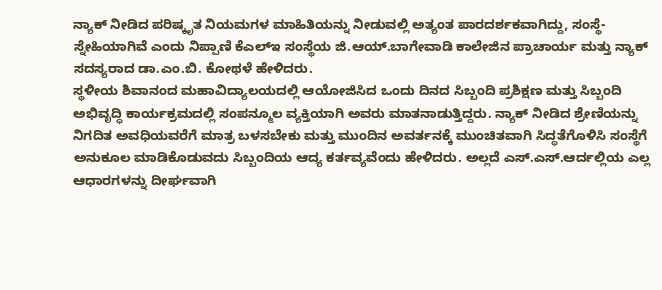ನ್ಯಾಕ್ ನೀಡಿದ ಪರಿಷ್ಕೃತ ನಿಯಮಗಳ ಮಾಹಿತಿಯನ್ನು ನೀಡುವಲ್ಲಿ ಅತ್ಯಂತ ಪಾರದರ್ಶಕವಾಗಿದ್ದು, ಸಂಸ್ಥೆ-ಸ್ನೇಹಿಯಾಗಿವೆ ಎಂದು ನಿಪ್ಪಾಣಿ ಕೆಎಲ್ಇ ಸಂಸ್ಥೆಯ ಜಿ.ಆಯ್.ಬಾಗೇವಾಡಿ ಕಾಲೇಜಿನ ಪ್ರಾಚಾರ್ಯ ಮತ್ತು ನ್ಯಾಕ್ ಸದಸ್ಯರಾದ ಡಾ.ಎಂ.ಬಿ. ಕೋಥಳೆ ಹೇಳಿದರು.
ಸ್ಥಳೀಯ ಶಿವಾನಂದ ಮಹಾವಿದ್ಯಾಲಯದಲ್ಲಿ ಆಯೋಜಿಸಿದ ಒಂದು ದಿನದ ಸಿಬ್ಬಂದಿ ಪ್ರಶಿಕ್ಷಣ ಮತ್ತು ಸಿಬ್ಬಂದಿ ಅಭಿವೃದ್ಧಿ ಕಾರ್ಯಕ್ರಮದಲ್ಲಿ ಸಂಪನ್ಮೂಲ ವ್ಯಕ್ತಿಯಾಗಿ ಅವರು ಮಾತನಾಡುತ್ತಿದ್ದರು. ನ್ಯಾಕ್ ನೀಡಿದ ಶ್ರೇಣಿಯನ್ನು ನಿಗದಿತ ಅವಧಿಯವರೆಗೆ ಮಾತ್ರ ಬಳಸಬೇಕು ಮತ್ತು ಮುಂದಿನ ಅವರ್ತನಕ್ಕೆ ಮುಂಚಿತವಾಗಿ ಸಿದ್ಧತೆಗೊಳಿಸಿ ಸಂಸ್ಥೆಗೆ ಅನುಕೂಲ ಮಾಡಿಕೊಡುವದು ಸಿಬ್ಬಂದಿಯ ಆದ್ಯ ಕರ್ತವ್ಯವೆಂದು ಹೇಳಿದರು. ಅಲ್ಲದೆ ಎಸ್.ಎಸ್.ಆರ್ದಲ್ಲಿಯ ಎಲ್ಲ ಆಧಾರಗಳನ್ನು ದೀರ್ಘವಾಗಿ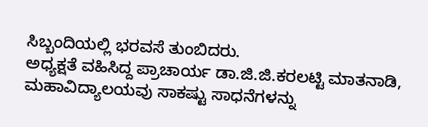ಸಿಬ್ಬಂದಿಯಲ್ಲಿ ಭರವಸೆ ತುಂಬಿದರು.
ಅಧ್ಯಕ್ಷತೆ ವಹಿಸಿದ್ದ ಪ್ರಾಚಾರ್ಯ ಡಾ.ಜಿ.ಜಿ.ಕರಲಟ್ಟಿ ಮಾತನಾಡಿ, ಮಹಾವಿದ್ಯಾಲಯವು ಸಾಕಷ್ಟು ಸಾಧನೆಗಳನ್ನು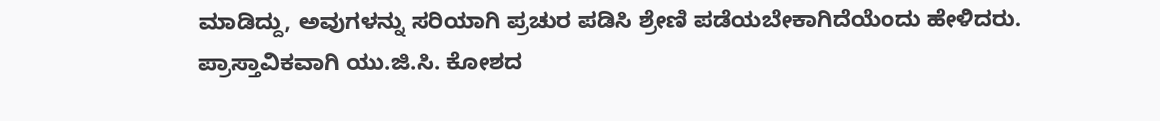ಮಾಡಿದ್ದು, ಅವುಗಳನ್ನು ಸರಿಯಾಗಿ ಪ್ರಚುರ ಪಡಿಸಿ ಶ್ರೇಣಿ ಪಡೆಯಬೇಕಾಗಿದೆಯೆಂದು ಹೇಳಿದರು.
ಪ್ರಾಸ್ತಾವಿಕವಾಗಿ ಯು.ಜಿ.ಸಿ. ಕೋಶದ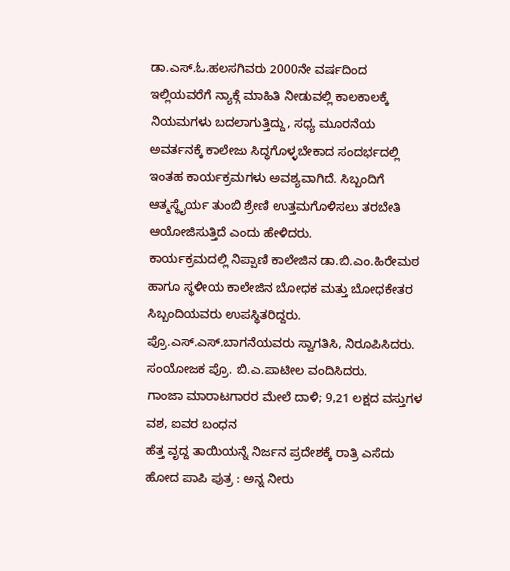ಡಾ.ಎಸ್.ಓ.ಹಲಸಗಿವರು 2000ನೇ ವರ್ಷದಿಂದ ಇಲ್ಲಿಯವರೆಗೆ ನ್ಯಾಕ್ಗೆ ಮಾಹಿತಿ ನೀಡುವಲ್ಲಿ ಕಾಲಕಾಲಕ್ಕೆ ನಿಯಮಗಳು ಬದಲಾಗುತ್ತಿದ್ದು, ಸಧ್ಯ ಮೂರನೆಯ ಅವರ್ತನಕ್ಕೆ ಕಾಲೇಜು ಸಿದ್ಧಗೊಳ್ಳಬೇಕಾದ ಸಂದರ್ಭದಲ್ಲಿ ಇಂತಹ ಕಾರ್ಯಕ್ರಮಗಳು ಅವಶ್ಯವಾಗಿದೆ. ಸಿಬ್ಬಂದಿಗೆ ಆತ್ಮಸ್ಥೈರ್ಯ ತುಂಬಿ ಶ್ರೇಣಿ ಉತ್ತಮಗೊಳಿಸಲು ತರಬೇತಿ ಆಯೋಜಿಸುತ್ತಿದೆ ಎಂದು ಹೇಳಿದರು.
ಕಾರ್ಯಕ್ರಮದಲ್ಲಿ ನಿಪ್ಪಾಣಿ ಕಾಲೇಜಿನ ಡಾ.ಬಿ.ಎಂ.ಹಿರೇಮಠ ಹಾಗೂ ಸ್ಥಳೀಯ ಕಾಲೇಜಿನ ಬೋಧಕ ಮತ್ತು ಬೋಧಕೇತರ ಸಿಬ್ಬಂದಿಯವರು ಉಪಸ್ಥಿತರಿದ್ದರು. ಪ್ರೊ.ಎಸ್.ಎಸ್.ಬಾಗನೆಯವರು ಸ್ವಾಗತಿಸಿ, ನಿರೂಪಿಸಿದರು. ಸಂಯೋಜಕ ಪ್ರೊ. ಬಿ.ಎ.ಪಾಟೀಲ ವಂದಿಸಿದರು.
ಗಾಂಜಾ ಮಾರಾಟಗಾರರ ಮೇಲೆ ದಾಳಿ; 9,21 ಲಕ್ಷದ ವಸ್ತುಗಳ ವಶ, ಐವರ ಬಂಧನ
ಹೆತ್ತ ವೃದ್ದ ತಾಯಿಯನ್ನೆ ನಿರ್ಜನ ಪ್ರದೇಶಕ್ಕೆ ರಾತ್ರಿ ಎಸೆದು ಹೋದ ಪಾಪಿ ಪುತ್ರ : ಅನ್ನ ನೀರು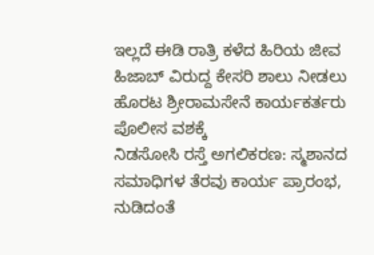ಇಲ್ಲದೆ ಈಡಿ ರಾತ್ರಿ ಕಳೆದ ಹಿರಿಯ ಜೀವ
ಹಿಜಾಬ್ ವಿರುದ್ದ ಕೇಸರಿ ಶಾಲು ನೀಡಲು ಹೊರಟ ಶ್ರೀರಾಮಸೇನೆ ಕಾರ್ಯಕರ್ತರು ಪೊಲೀಸ ವಶಕ್ಕೆ
ನಿಡಸೋಸಿ ರಸ್ತೆ ಅಗಲಿಕರಣ: ಸ್ಮಶಾನದ ಸಮಾಧಿಗಳ ತೆರವು ಕಾರ್ಯ ಪ್ರಾರಂಭ, ನುಡಿದಂತೆ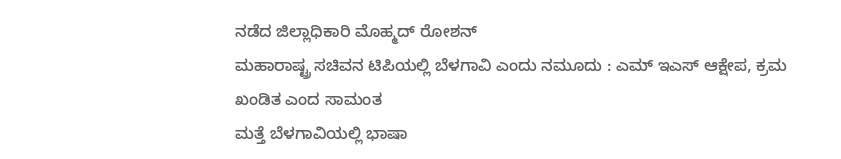ನಡೆದ ಜಿಲ್ಲಾಧಿಕಾರಿ ಮೊಹ್ಮದ್ ರೋಶನ್
ಮಹಾರಾಷ್ಟ್ರ ಸಚಿವನ ಟಿಪಿಯಲ್ಲಿ ಬೆಳಗಾವಿ ಎಂದು ನಮೂದು : ಎಮ್ ಇಎಸ್ ಆಕ್ಷೇಪ, ಕ್ರಮ ಖಂಡಿತ ಎಂದ ಸಾಮಂತ
ಮತ್ತೆ ಬೆಳಗಾವಿಯಲ್ಲಿ ಭಾಷಾ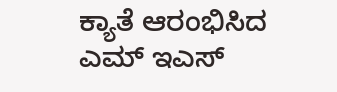ಕ್ಯಾತೆ ಆರಂಭಿಸಿದ ಎಮ್ ಇಎಸ್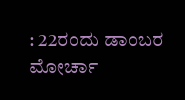: 22ರಂದು ಡಾಂಬರ ಮೋರ್ಚಾ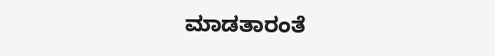ಮಾಡತಾರಂತೆ